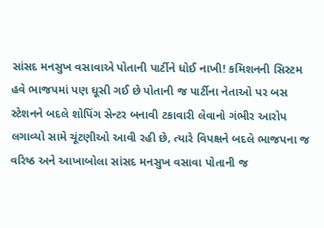સાંસદ મનસુખ વસાવાએ પોતાની પાર્ટીને ધોઈ નાખી! કમિશનની સિસ્ટમ હવે ભાજપમાં પણ ઘૂસી ગઈ છે પોતાની જ પાર્ટીના નેતાઓ પર બસ સ્ટેશનને બદલે શોપિંગ સેન્ટર બનાવી ટકાવારી લેવાનો ગંભીર આરોપ લગાવ્યો સામે ચૂંટણીઓ આવી રહી છે, ત્યારે વિપક્ષને બદલે ભાજપના જ વરિષ્ઠ અને આખાબોલા સાંસદ મનસુખ વસાવા પોતાની જ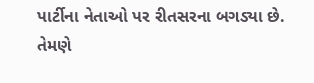પાર્ટીના નેતાઓ પર રીતસરના બગડ્યા છે.
તેમણે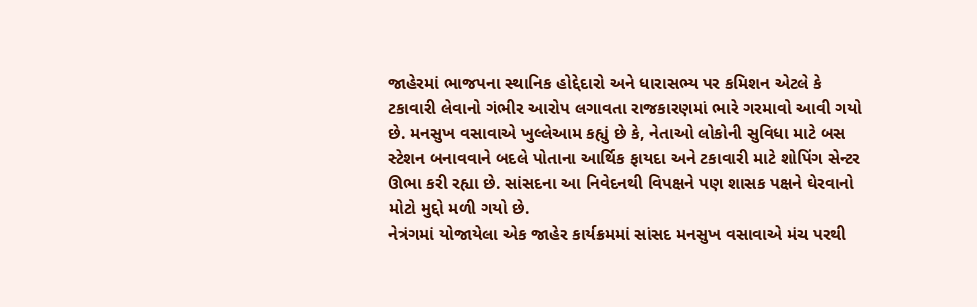જાહેરમાં ભાજપના સ્થાનિક હોદ્દેદારો અને ધારાસભ્ય પર કમિશન એટલે કે ટકાવારી લેવાનો ગંભીર આરોપ લગાવતા રાજકારણમાં ભારે ગરમાવો આવી ગયો છે. મનસુખ વસાવાએ ખુલ્લેઆમ કહ્યું છે કે, નેતાઓ લોકોની સુવિધા માટે બસ સ્ટેશન બનાવવાને બદલે પોતાના આર્થિક ફાયદા અને ટકાવારી માટે શોપિંગ સેન્ટર ઊભા કરી રહ્યા છે. સાંસદના આ નિવેદનથી વિપક્ષને પણ શાસક પક્ષને ઘેરવાનો મોટો મુદ્દો મળી ગયો છે.
નેત્રંગમાં યોજાયેલા એક જાહેર કાર્યક્રમમાં સાંસદ મનસુખ વસાવાએ મંચ પરથી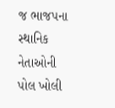જ ભાજપના સ્થાનિક નેતાઓની પોલ ખોલી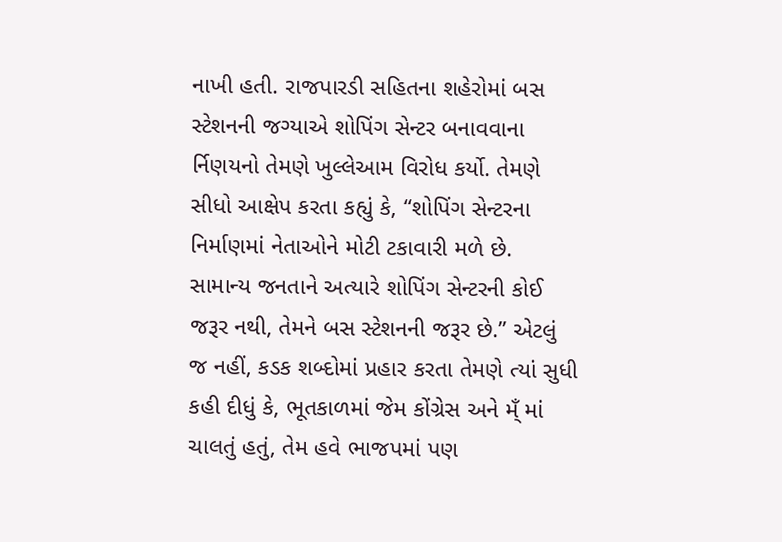નાખી હતી. રાજપારડી સહિતના શહેરોમાં બસ સ્ટેશનની જગ્યાએ શોપિંગ સેન્ટર બનાવવાના ર્નિણયનો તેમણે ખુલ્લેઆમ વિરોધ કર્યો. તેમણે સીધો આક્ષેપ કરતા કહ્યું કે, “શોપિંગ સેન્ટરના નિર્માણમાં નેતાઓને મોટી ટકાવારી મળે છે.
સામાન્ય જનતાને અત્યારે શોપિંગ સેન્ટરની કોઈ જરૂર નથી, તેમને બસ સ્ટેશનની જરૂર છે.” એટલું જ નહીં, કડક શબ્દોમાં પ્રહાર કરતા તેમણે ત્યાં સુધી કહી દીધું કે, ભૂતકાળમાં જેમ કોંગ્રેસ અને મ્ઁ માં ચાલતું હતું, તેમ હવે ભાજપમાં પણ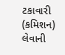ટકાવારી (કમિશન) લેવાની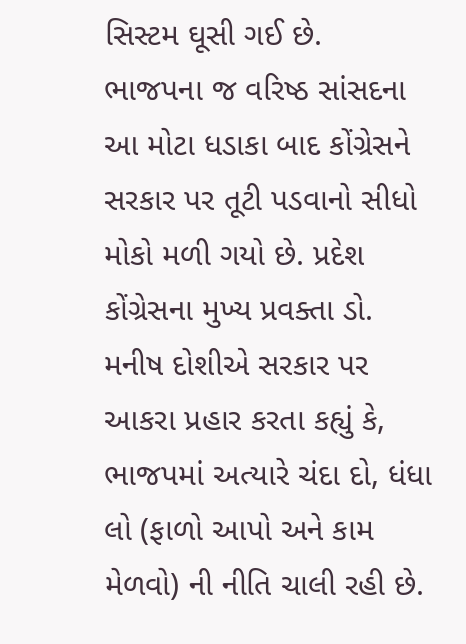સિસ્ટમ ઘૂસી ગઈ છે.
ભાજપના જ વરિષ્ઠ સાંસદના આ મોટા ધડાકા બાદ કોંગ્રેસને સરકાર પર તૂટી પડવાનો સીધો મોકો મળી ગયો છે. પ્રદેશ કોંગ્રેસના મુખ્ય પ્રવક્તા ડો. મનીષ દોશીએ સરકાર પર આકરા પ્રહાર કરતા કહ્યું કે, ભાજપમાં અત્યારે ચંદા દો, ધંધા લો (ફાળો આપો અને કામ મેળવો) ની નીતિ ચાલી રહી છે.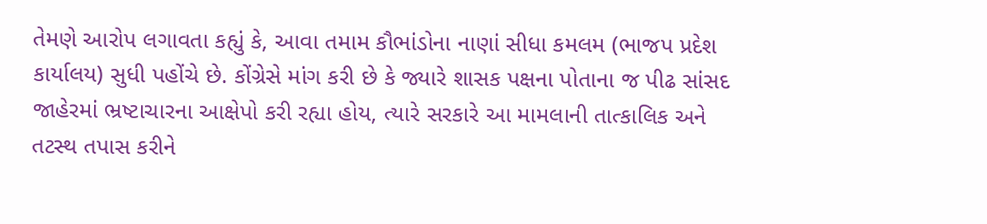તેમણે આરોપ લગાવતા કહ્યું કે, આવા તમામ કૌભાંડોના નાણાં સીધા કમલમ (ભાજપ પ્રદેશ કાર્યાલય) સુધી પહોંચે છે. કોંગ્રેસે માંગ કરી છે કે જ્યારે શાસક પક્ષના પોતાના જ પીઢ સાંસદ જાહેરમાં ભ્રષ્ટાચારના આક્ષેપો કરી રહ્યા હોય, ત્યારે સરકારે આ મામલાની તાત્કાલિક અને તટસ્થ તપાસ કરીને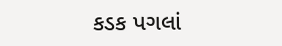કડક પગલાં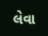લેવા